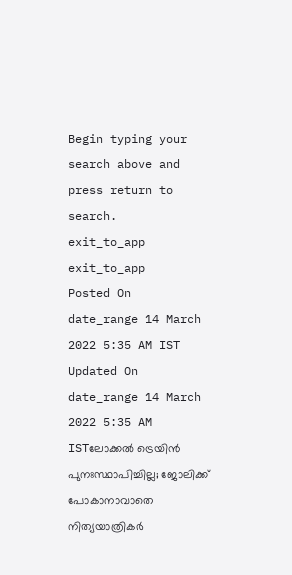Begin typing your search above and press return to search.
exit_to_app
exit_to_app
Posted On
date_range 14 March 2022 5:35 AM IST Updated On
date_range 14 March 2022 5:35 AM ISTലോക്കൽ ട്രെയിൻ പുനഃസ്ഥാപിച്ചില്ല; ജോലിക്ക് പോകാനാവാതെ നിത്യയാത്രികർ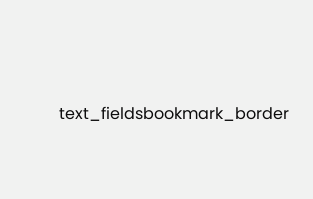text_fieldsbookmark_border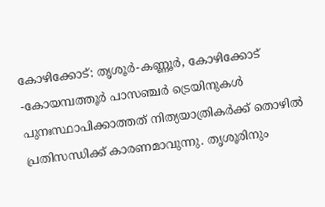കോഴിക്കോട്: തൃശൂർ-കണ്ണൂർ, കോഴിക്കോട് -കോയമ്പത്തൂർ പാസഞ്ചർ ട്രെയിനുകൾ പുനഃസ്ഥാപിക്കാത്തത് നിത്യയാത്രികർക്ക് തൊഴിൽ പ്രതിസന്ധിക്ക് കാരണമാവുന്നു. തൃശൂരിനും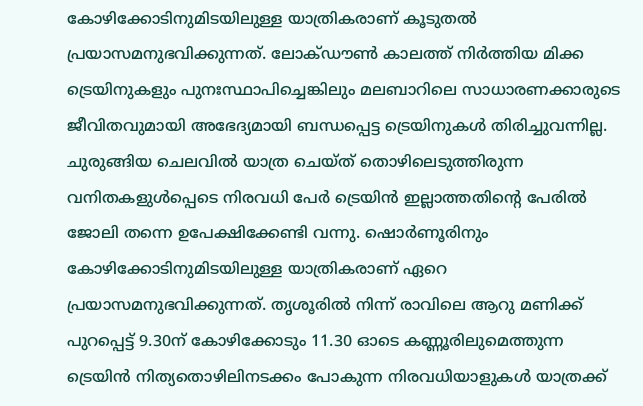കോഴിക്കോടിനുമിടയിലുള്ള യാത്രികരാണ് കൂടുതൽ പ്രയാസമനുഭവിക്കുന്നത്. ലോക്ഡൗൺ കാലത്ത് നിർത്തിയ മിക്ക ട്രെയിനുകളും പുനഃസ്ഥാപിച്ചെങ്കിലും മലബാറിലെ സാധാരണക്കാരുടെ ജീവിതവുമായി അഭേദ്യമായി ബന്ധപ്പെട്ട ട്രെയിനുകൾ തിരിച്ചുവന്നില്ല. ചുരുങ്ങിയ ചെലവിൽ യാത്ര ചെയ്ത് തൊഴിലെടുത്തിരുന്ന വനിതകളുൾപ്പെടെ നിരവധി പേർ ട്രെയിൻ ഇല്ലാത്തതിന്റെ പേരിൽ ജോലി തന്നെ ഉപേക്ഷിക്കേണ്ടി വന്നു. ഷൊർണൂരിനും കോഴിക്കോടിനുമിടയിലുള്ള യാത്രികരാണ് ഏറെ പ്രയാസമനുഭവിക്കുന്നത്. തൃശൂരിൽ നിന്ന് രാവിലെ ആറു മണിക്ക് പുറപ്പെട്ട് 9.30ന് കോഴിക്കോടും 11.30 ഓടെ കണ്ണൂരിലുമെത്തുന്ന ട്രെയിൻ നിത്യതൊഴിലിനടക്കം പോകുന്ന നിരവധിയാളുകൾ യാത്രക്ക്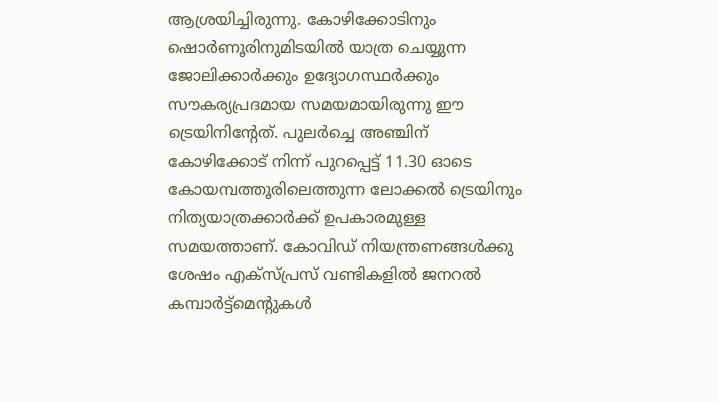ആശ്രയിച്ചിരുന്നു. കോഴിക്കോടിനും ഷൊർണൂരിനുമിടയിൽ യാത്ര ചെയ്യുന്ന ജോലിക്കാർക്കും ഉദ്യോഗസ്ഥർക്കും സൗകര്യപ്രദമായ സമയമായിരുന്നു ഈ ട്രെയിനിന്റേത്. പുലർച്ചെ അഞ്ചിന് കോഴിക്കോട് നിന്ന് പുറപ്പെട്ട് 11.30 ഓടെ കോയമ്പത്തൂരിലെത്തുന്ന ലോക്കൽ ട്രെയിനും നിത്യയാത്രക്കാർക്ക് ഉപകാരമുള്ള സമയത്താണ്. കോവിഡ് നിയന്ത്രണങ്ങൾക്കു ശേഷം എക്സ്പ്രസ് വണ്ടികളിൽ ജനറൽ കമ്പാർട്ട്മെന്റുകൾ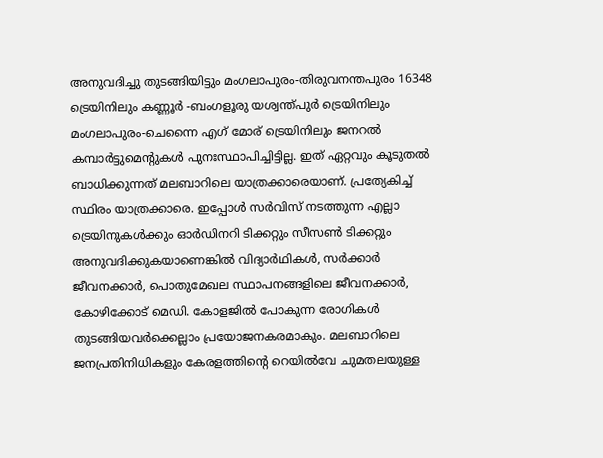അനുവദിച്ചു തുടങ്ങിയിട്ടും മംഗലാപുരം-തിരുവനന്തപുരം 16348 ട്രെയിനിലും കണ്ണൂർ -ബംഗളൂരു യശ്വന്ത്പുർ ട്രെയിനിലും മംഗലാപുരം-ചെന്നൈ എഗ് മോര് ട്രെയിനിലും ജനറൽ കമ്പാർട്ടുമെന്റുകൾ പുനഃസ്ഥാപിച്ചിട്ടില്ല. ഇത് ഏറ്റവും കൂടുതൽ ബാധിക്കുന്നത് മലബാറിലെ യാത്രക്കാരെയാണ്. പ്രത്യേകിച്ച് സ്ഥിരം യാത്രക്കാരെ. ഇപ്പോൾ സർവിസ് നടത്തുന്ന എല്ലാ ട്രെയിനുകൾക്കും ഓർഡിനറി ടിക്കറ്റും സീസൺ ടിക്കറ്റും അനുവദിക്കുകയാണെങ്കിൽ വിദ്യാർഥികൾ, സർക്കാർ ജീവനക്കാർ, പൊതുമേഖല സ്ഥാപനങ്ങളിലെ ജീവനക്കാർ, കോഴിക്കോട് മെഡി. കോളജിൽ പോകുന്ന രോഗികൾ തുടങ്ങിയവർക്കെല്ലാം പ്രയോജനകരമാകും. മലബാറിലെ ജനപ്രതിനിധികളും കേരളത്തിന്റെ റെയിൽവേ ചുമതലയുള്ള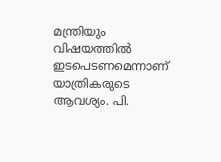മന്ത്രിയും വിഷയത്തിൽ ഇടപെടണമെന്നാണ് യാത്രികരുടെ ആവശ്യം. പി.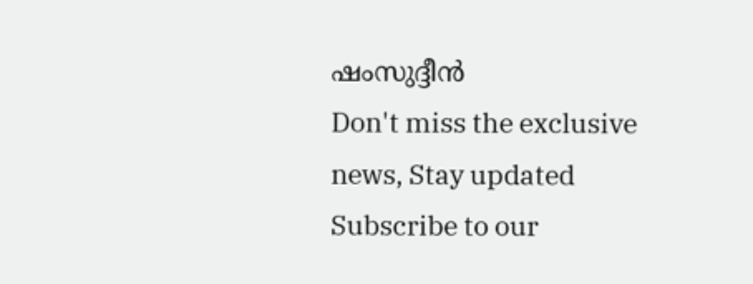ഷംസുദ്ദീൻ
Don't miss the exclusive news, Stay updated
Subscribe to our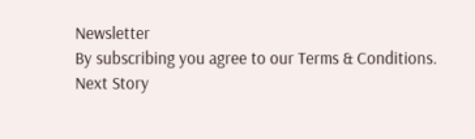Newsletter
By subscribing you agree to our Terms & Conditions.
Next Story